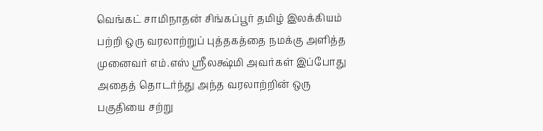வெங்கட் சாமிநாதன் சிங்கப்பூர் தமிழ் இலக்கியம் பற்றி ஒரு வரலாற்றுப் புத்தகத்தை நமக்கு அளித்த முனைவர் எம்.எஸ் ஸ்ரீலக்ஷ்மி அவர்கள் இப்போது அதைத் தொடர்ந்து அந்த வரலாற்றின் ஒரு பகுதியை சற்று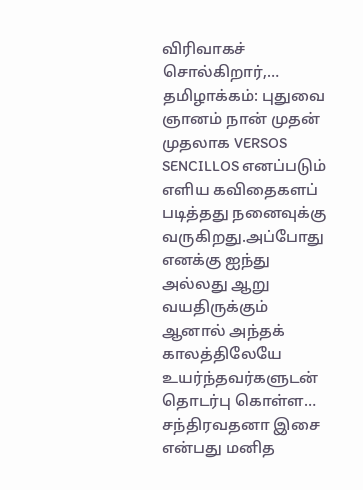விரிவாகச் சொல்கிறார்,…
தமிழாக்கம்: புதுவை ஞானம் நான் முதன் முதலாக VERSOS SENCILLOS எனப்படும் எளிய கவிதைகளப் படித்தது நனைவுக்கு வருகிறது.அப்போது எனக்கு ஐந்து அல்லது ஆறு வயதிருக்கும் ஆனால் அந்தக் காலத்திலேயே உயர்ந்தவர்களுடன் தொடர்பு கொள்ள…
சந்திரவதனா இசை என்பது மனித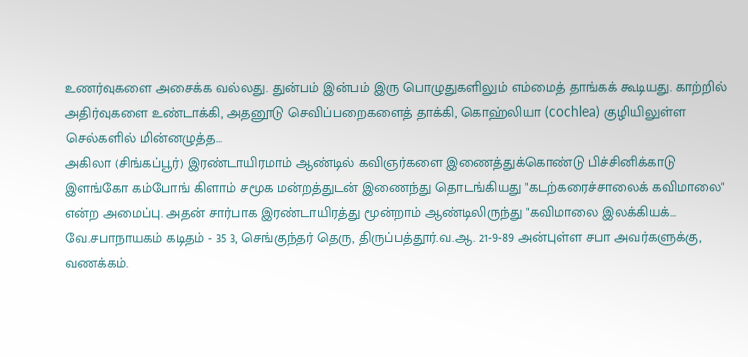உணர்வுகளை அசைக்க வல்லது. துன்பம் இன்பம் இரு பொழுதுகளிலும் எம்மைத் தாங்கக் கூடியது. காற்றில் அதிர்வுகளை உண்டாக்கி, அதனூடு செவிப்பறைகளைத் தாக்கி, கொஹ்லியா (cochlea) குழியிலுள்ள செல்களில் மின்னழுத்த…
அகிலா (சிங்கப்பூர்) இரண்டாயிரமாம் ஆண்டில் கவிஞர்களை இணைத்துக்கொண்டு பிச்சினிக்காடு இளங்கோ கம்போங் கிளாம் சமூக மன்றத்துடன் இணைந்து தொடங்கியது "கடற்கரைச்சாலைக் கவிமாலை" என்ற அமைப்பு. அதன் சார்பாக இரண்டாயிரத்து மூன்றாம் ஆண்டிலிருந்து "கவிமாலை இலக்கியக்…
வே.சபாநாயகம் கடிதம் - 35 3, செங்குந்தர் தெரு, திருப்பத்தூர்.வ.ஆ. 21-9-89 அன்புள்ள சபா அவர்களுக்கு, வணக்கம்.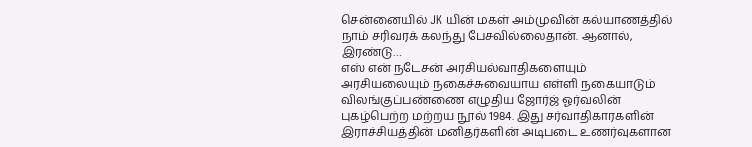சென்னையில் JK யின் மகள் அம்முவின் கல்யாணத்தில் நாம் சரிவரக் கலந்து பேசவில்லைதான். ஆனால், இரண்டு…
எஸ் என் நடேசன் அரசியல்வாதிகளையும் அரசியலையும் நகைச்சுவையாய எள்ளி நகையாடும் விலங்குப்பண்ணை எழுதிய ஜோர்ஜ் ஓர்வலின் புகழ்பெற்ற மற்றய நூல் 1984. இது சர்வாதிகாரகளின் இராச்சியத்தின் மனிதர்களின் அடிபடை உணர்வுகளான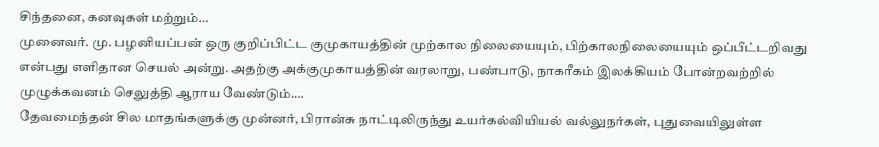சிந்தனை, கனவுகள் மற்றும்…
முனைவர். மு. பழனியப்பன் ஒரு குறிப்பிட்ட குமுகாயத்தின் முற்கால நிலையையும், பிற்காலநிலையையும் ஒப்பீட்டறிவது என்பது எளிதான செயல் அன்று. அதற்கு அக்குமுகாயத்தின் வரலாறு, பண்பாடு, நாகரீகம் இலக்கியம் போன்றவற்றில் முழுக்கவனம் செலுத்தி ஆராய வேண்டும்.…
தேவமைந்தன் சில மாதங்களுக்கு முன்னர், பிரான்சு நாட்டிலிருந்து உயர்கல்வியியல் வல்லுநர்கள், புதுவையிலுள்ள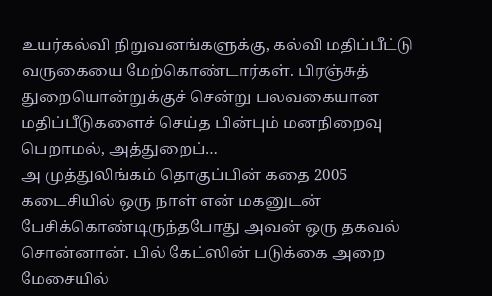உயர்கல்வி நிறுவனங்களுக்கு, கல்வி மதிப்பீட்டு வருகையை மேற்கொண்டார்கள். பிரஞ்சுத் துறையொன்றுக்குச் சென்று பலவகையான மதிப்பீடுகளைச் செய்த பின்பும் மனநிறைவு பெறாமல், அத்துறைப்…
அ முத்துலிங்கம் தொகுப்பின் கதை 2005 கடைசியில் ஒரு நாள் என் மகனுடன் பேசிக்கொண்டிருந்தபோது அவன் ஒரு தகவல் சொன்னான். பில் கேட்ஸின் படுக்கை அறை மேசையில்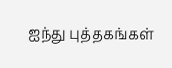ஐந்து புத்தகங்கள்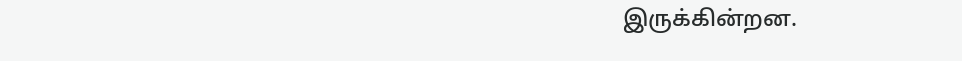இருக்கின்றன.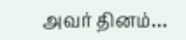அவர் தினம்…